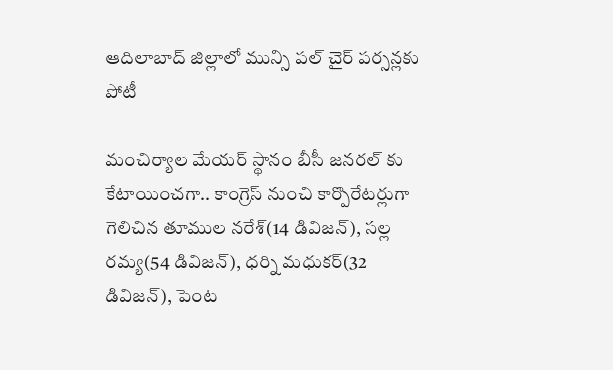ఆదిలాబాద్ జిల్లాలో మున్సి పల్ చైర్ పర్సన్లకు పోటీ

మంచిర్యాల మేయర్ స్థానం బీసీ జనరల్ కు కేటాయించగా.. కాంగ్రెస్ నుంచి కార్పొరేటర్లుగా గెలిచిన తూముల నరేశ్(14 డివిజన్), సల్ల రమ్య(54 డివిజన్), ధర్ని మధుకర్(32 డివిజన్), పెంట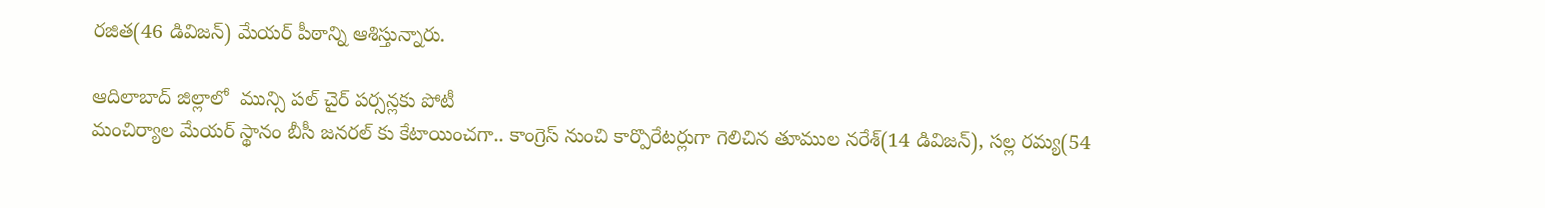రజిత(46 డివిజన్) మేయర్ పీఠాన్ని ఆశిస్తున్నారు.

ఆదిలాబాద్ జిల్లాలో  మున్సి పల్ చైర్ పర్సన్లకు పోటీ
మంచిర్యాల మేయర్ స్థానం బీసీ జనరల్ కు కేటాయించగా.. కాంగ్రెస్ నుంచి కార్పొరేటర్లుగా గెలిచిన తూముల నరేశ్(14 డివిజన్), సల్ల రమ్య(54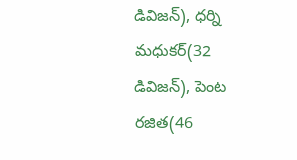డివిజన్), ధర్ని మధుకర్(32 డివిజన్), పెంట రజిత(46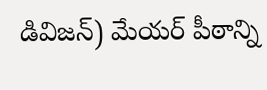డివిజన్) మేయర్ పీఠాన్ని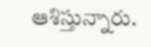ఆశిస్తున్నారు.